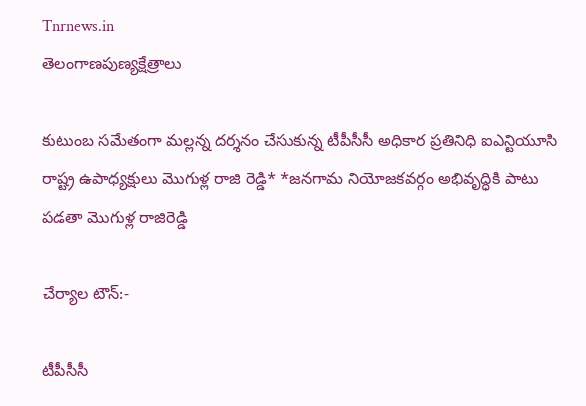Tnrnews.in
తెలంగాణపుణ్యక్షేత్రాలు

కుటుంబ సమేతంగా మల్లన్న దర్శనం చేసుకున్న టీపీసీసీ అధికార ప్రతినిధి ఐఎన్టియూసి రాష్ట్ర ఉపాధ్యక్షులు మొగుళ్ల రాజి రెడ్డి* *జనగామ నియోజకవర్గం అభివృద్ధికి పాటు పడతా మొగుళ్ల రాజిరెడ్డి

చేర్యాల టౌన్:-

టీపీసీసీ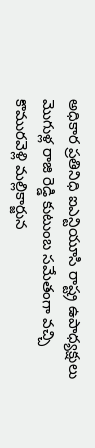అధికార ప్రతినిధి ఐఎన్టియూసి రాష్ట్ర ఉపాధ్యక్షులు మొగుళ్ల రాజి రెడ్డి కుటుంబ సమేతంగా వచ్చి కొమురవెళ్లి మల్లికార్జున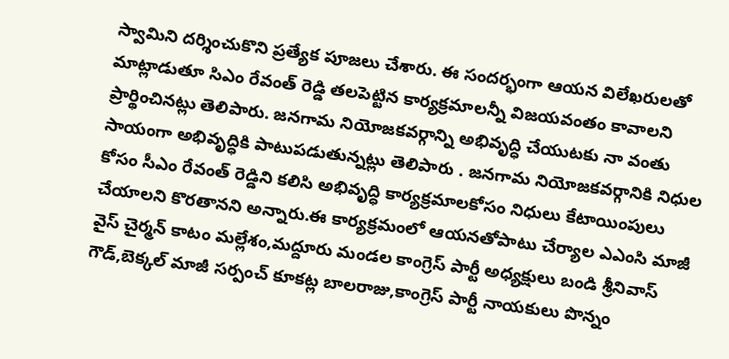స్వామిని దర్శించుకొని ప్రత్యేక పూజలు చేశారు. ఈ సందర్భంగా ఆయన విలేఖరులతో మాట్లాడుతూ సిఎం రేవంత్ రెడ్డి తలపెట్టిన కార్యక్రమాలన్నీ విజయవంతం కావాలని ప్రార్థించినట్లు తెలిపారు. జనగామ నియోజకవర్గాన్ని అభివృద్ధి చేయుటకు నా వంతు సాయంగా అభివృద్ధికి పాటుపడుతున్నట్లు తెలిపారు . జనగామ నియోజకవర్గానికి నిధుల కోసం సీఎం రేవంత్ రెడ్డిని కలిసి అభివృద్ధి కార్యక్రమాలకోసం నిధులు కేటాయింపులు చేయాలని కొరతానని అన్నారు.ఈ కార్యక్రమంలో ఆయనతోపాటు చేర్యాల ఎఎంసి మాజీ వైస్ చైర్మన్ కాటం మల్లేశం,మద్దూరు మండల కాంగ్రెస్ పార్టీ అధ్యక్షులు బండి శ్రీనివాస్ గౌడ్,బెక్కల్ మాజీ సర్పంచ్ కూకట్ల బాలరాజు,కాంగ్రెస్ పార్టీ నాయకులు పొన్నం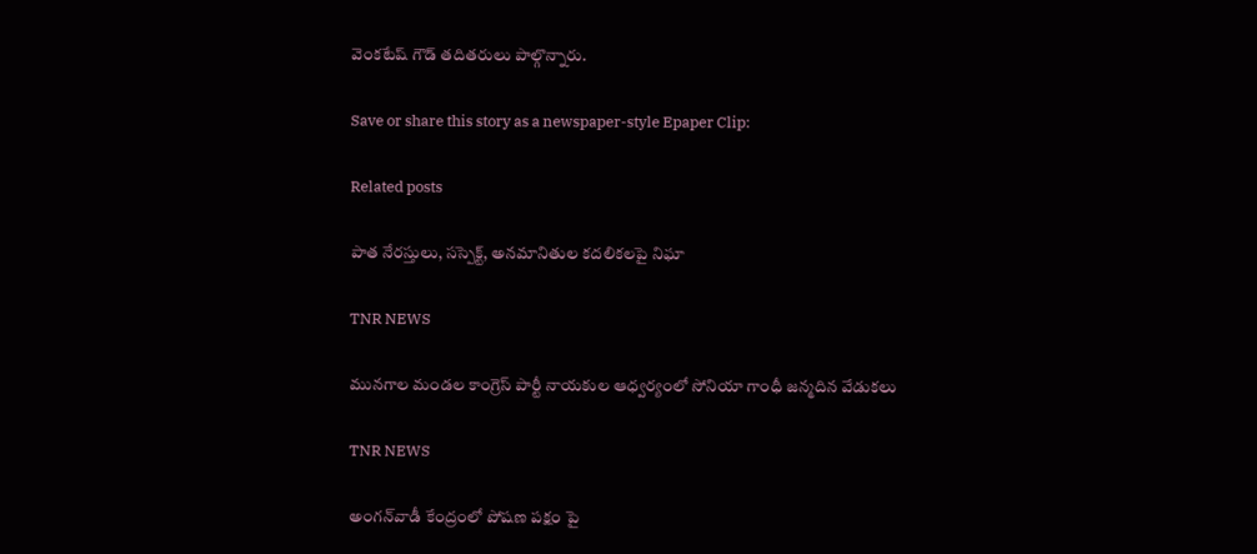వెంకటేష్ గౌడ్ తదితరులు పాల్గొన్నారు.

Save or share this story as a newspaper-style Epaper Clip:

Related posts

పాత నేరస్తులు, సస్పెక్ట్, అనమానితుల కదలికలపై నిఘా

TNR NEWS

మునగాల మండల కాంగ్రెస్ పార్టీ నాయకుల ఆధ్వర్యంలో సోనియా గాంధీ జన్మదిన వేడుకలు

TNR NEWS

అంగన్‌వాడీ కేంద్రంలో పోషణ పక్షం పై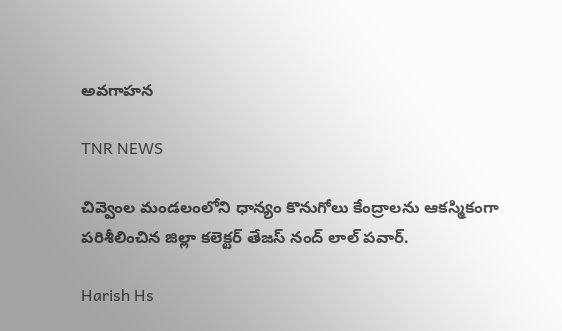అవగాహన

TNR NEWS

చివ్వెంల మండలంలోని ధాన్యం కొనుగోలు కేంద్రాలను ఆకస్మికంగా పరిశీలించిన జిల్లా కలెక్టర్ తేజస్ నంద్ లాల్ పవార్.

Harish Hs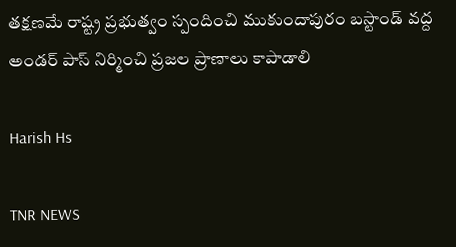తక్షణమే రాష్ట్ర ప్రభుత్వం స్పందించి ముకుందాపురం బస్టాండ్ వద్ద అండర్ పాస్ నిర్మించి ప్రజల ప్రాణాలు కాపాడాలి

Harish Hs

TNR NEWS